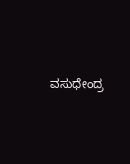ವಸುಧೇಂದ್ರ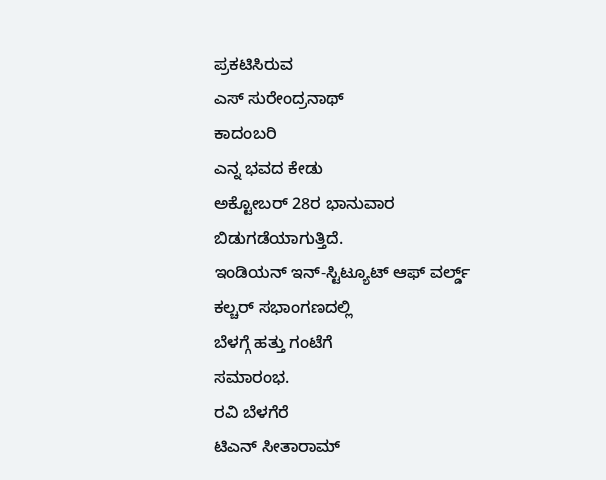ಪ್ರಕಟಿಸಿರುವ
ಎಸ್ ಸುರೇಂದ್ರನಾಥ್
ಕಾದಂಬರಿ
ಎನ್ನ ಭವದ ಕೇಡು
ಅಕ್ಟೋಬರ್ 28ರ ಭಾನುವಾರ
ಬಿಡುಗಡೆಯಾಗುತ್ತಿದೆ.
ಇಂಡಿಯನ್ ಇನ್-ಸ್ಟಿಟ್ಯೂಟ್ ಆಫ್ ವರ್ಲ್ಡ್
ಕಲ್ಚರ್ ಸಭಾಂಗಣದಲ್ಲಿ
ಬೆಳಗ್ಗೆ ಹತ್ತು ಗಂಟೆಗೆ
ಸಮಾರಂಭ.
ರವಿ ಬೆಳಗೆರೆ
ಟಿಎನ್ ಸೀತಾರಾಮ್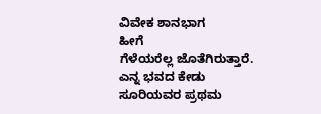ವಿವೇಕ ಶಾನಭಾಗ
ಹೀಗೆ
ಗೆಳೆಯರೆಲ್ಲ ಜೊತೆಗಿರುತ್ತಾರೆ.
ಎನ್ನ ಭವದ ಕೇಡು
ಸೂರಿಯವರ ಪ್ರಥಮ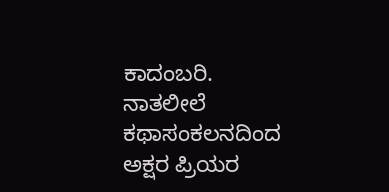ಕಾದಂಬರಿ.
ನಾತಲೀಲೆ ಕಥಾಸಂಕಲನದಿಂದ
ಅಕ್ಷರ ಪ್ರಿಯರ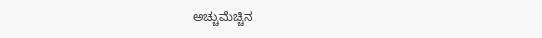ಅಚ್ಚುಮೆಚ್ಚಿನ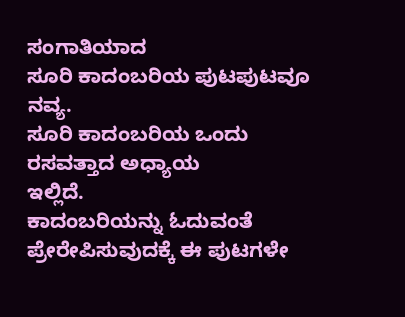ಸಂಗಾತಿಯಾದ
ಸೂರಿ ಕಾದಂಬರಿಯ ಪುಟಪುಟವೂ
ನವ್ಯ.
ಸೂರಿ ಕಾದಂಬರಿಯ ಒಂದು
ರಸವತ್ತಾದ ಅಧ್ಯಾಯ
ಇಲ್ಲಿದೆ.
ಕಾದಂಬರಿಯನ್ನು ಓದುವಂತೆ ಪ್ರೇರೇಪಿಸುವುದಕ್ಕೆ ಈ ಪುಟಗಳೇ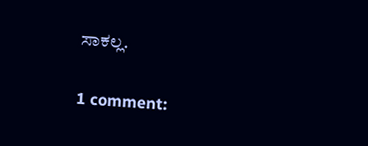ಸಾಕಲ್ಲ.

1 comment: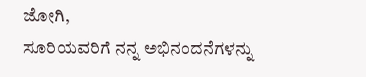ಜೋಗಿ,
ಸೂರಿಯವರಿಗೆ ನನ್ನ ಅಭಿನಂದನೆಗಳನ್ನು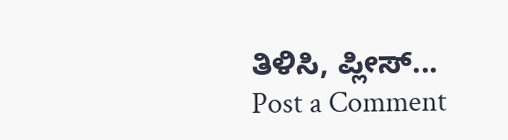ತಿಳಿಸಿ, ಪ್ಲೀಸ್...
Post a Comment